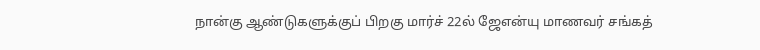நான்கு ஆண்டுகளுக்குப் பிறகு மார்ச் 22ல் ஜேஎன்யு மாணவர் சங்கத்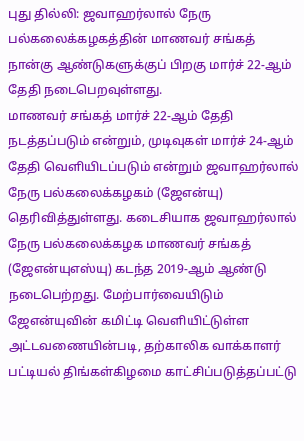புது தில்லி: ஜவாஹர்லால் நேரு பல்கலைக்கழகத்தின் மாணவர் சங்கத் நான்கு ஆண்டுகளுக்குப் பிறகு மார்ச் 22-ஆம் தேதி நடைபெறவுள்ளது.
மாணவர் சங்கத் மார்ச் 22-ஆம் தேதி நடத்தப்படும் என்றும், முடிவுகள் மார்ச் 24-ஆம் தேதி வெளியிடப்படும் என்றும் ஜவாஹர்லால் நேரு பல்கலைக்கழகம் (ஜேஎன்யு) தெரிவித்துள்ளது. கடைசியாக ஜவாஹர்லால் நேரு பல்கலைக்கழக மாணவர் சங்கத் (ஜேஎன்யுஎஸ்யு) கடந்த 2019-ஆம் ஆண்டு நடைபெற்றது. மேற்பார்வையிடும் ஜேஎன்யுவின் கமிட்டி வெளியிட்டுள்ள அட்டவணையின்படி, தற்காலிக வாக்காளர் பட்டியல் திங்கள்கிழமை காட்சிப்படுத்தப்பட்டு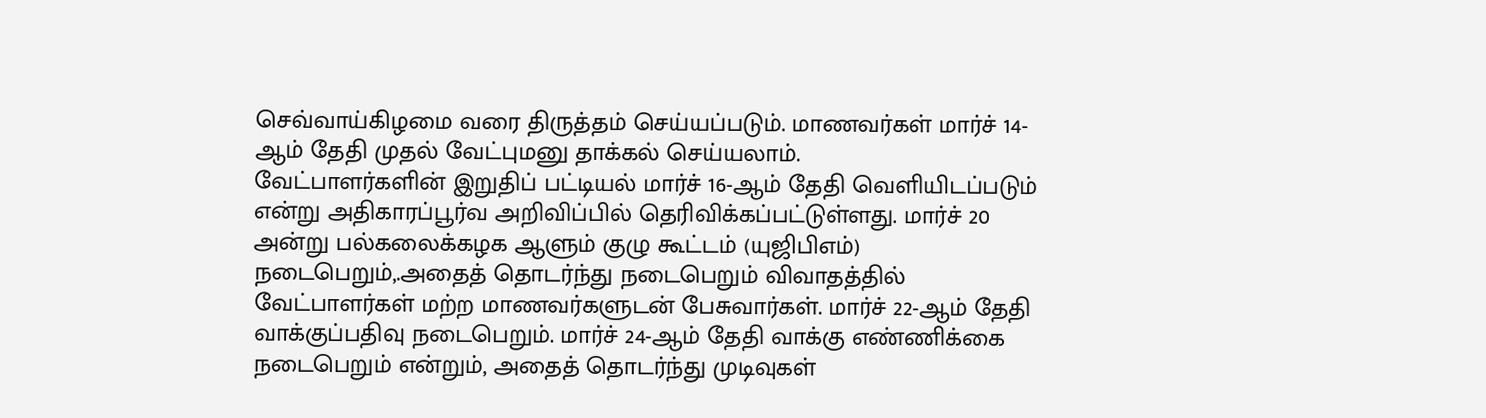செவ்வாய்கிழமை வரை திருத்தம் செய்யப்படும். மாணவர்கள் மார்ச் 14-ஆம் தேதி முதல் வேட்புமனு தாக்கல் செய்யலாம்.
வேட்பாளர்களின் இறுதிப் பட்டியல் மார்ச் 16-ஆம் தேதி வெளியிடப்படும் என்று அதிகாரப்பூர்வ அறிவிப்பில் தெரிவிக்கப்பட்டுள்ளது. மார்ச் 20 அன்று பல்கலைக்கழக ஆளும் குழு கூட்டம் (யுஜிபிஎம்) நடைபெறும்,.அதைத் தொடர்ந்து நடைபெறும் விவாதத்தில் வேட்பாளர்கள் மற்ற மாணவர்களுடன் பேசுவார்கள். மார்ச் 22-ஆம் தேதி வாக்குப்பதிவு நடைபெறும். மார்ச் 24-ஆம் தேதி வாக்கு எண்ணிக்கை நடைபெறும் என்றும், அதைத் தொடர்ந்து முடிவுகள்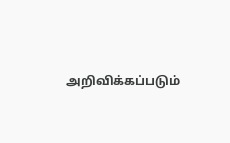அறிவிக்கப்படும்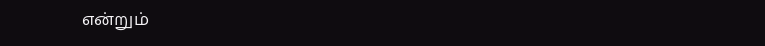என்றும்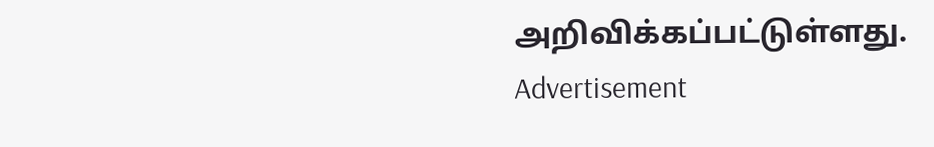அறிவிக்கப்பட்டுள்ளது.
Advertisement